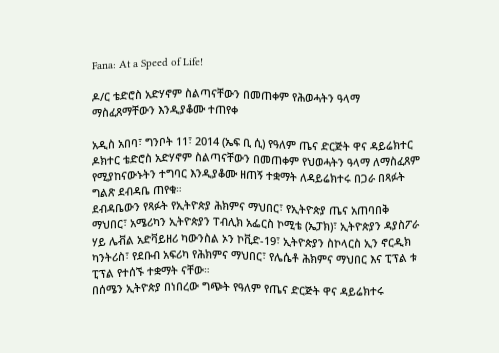Fana: At a Speed of Life!

ዶ/ር ቴድሮስ አድሃኖም ስልጣናቸውን በመጠቀም የሕወሓትን ዓላማ ማስፈጸማቸውን እንዲያቆሙ ተጠየቀ

አዲስ አበባ፣ ግንቦት 11፣ 2014 (ኤፍ ቢ ሲ) የዓለም ጤና ድርጅት ዋና ዳይሬክተር ዶክተር ቴድሮስ አድሃኖም ስልጣናቸውን በመጠቀም የህወሓትን ዓላማ ለማስፈጸም የሚያከናውኑትን ተግባር እንዲያቆሙ ዘጠኝ ተቋማት ለዳይሬክተሩ በጋራ በጻፉት ግልጽ ደብዳቤ ጠየቁ።
ደብዳቤውን የጻፉት የኢትዮጵያ ሕክምና ማህበር፣ የኢትዮጵያ ጤና አጠባበቅ ማህበር፣ አሜሪካን ኢትዮጵያን ፐብሊክ አፌርስ ኮሚቴ (ኤፓክ)፣ ኢትዮጵያን ዳያስፖራ ሃይ ሌቭል አድቫይዘሪ ካውንስል ኦን ኮቪድ-19፣ ኢትዮጵያን ስኮላርስ ኢን ኖርዲክ ካንትሪስ፣ የደቡብ አፍሪካ የሕክምና ማህበር፣ የሌሴቶ ሕክምና ማህበር እና ፒፕል ቱ ፒፕል የተሰኙ ተቋማት ናቸው።
በሰሜን ኢትዮጵያ በነበረው ግጭት የዓለም የጤና ድርጅት ዋና ዳይሬክተሩ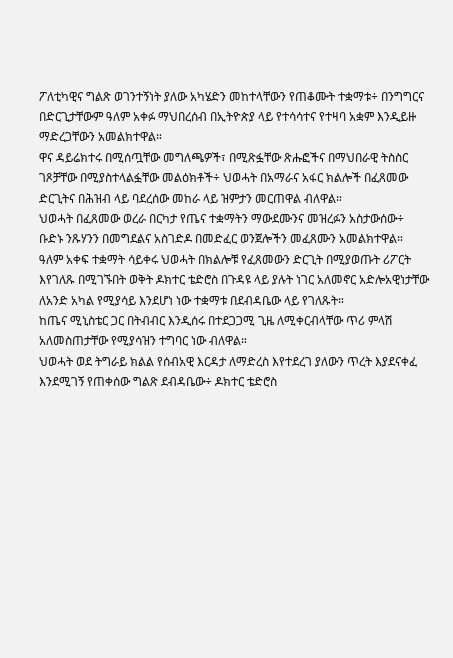ፖለቲካዊና ግልጽ ወገንተኝነት ያለው አካሄድን መከተላቸውን የጠቆሙት ተቋማቱ÷ በንግግርና በድርጊታቸውም ዓለም አቀፉ ማህበረሰብ በኢትዮጵያ ላይ የተሳሳተና የተዛባ አቋም እንዲይዙ ማድረጋቸውን አመልክተዋል።
ዋና ዳይሬክተሩ በሚሰጧቸው መግለጫዎች፣ በሚጽፏቸው ጽሑፎችና በማህበራዊ ትስስር ገጾቻቸው በሚያስተላልፏቸው መልዕክቶች÷ ህወሓት በአማራና አፋር ክልሎች በፈጸመው ድርጊትና በሕዝብ ላይ ባደረሰው መከራ ላይ ዝምታን መርጠዋል ብለዋል።
ህወሓት በፈጸመው ወረራ በርካታ የጤና ተቋማትን ማውደሙንና መዝረፉን አስታውሰው÷ ቡድኑ ንጹሃንን በመግደልና አስገድዶ በመድፈር ወንጀሎችን መፈጸሙን አመልክተዋል።
ዓለም አቀፍ ተቋማት ሳይቀሩ ህወሓት በክልሎቹ የፈጸመውን ድርጊት በሚያወጡት ሪፖርት እየገለጹ በሚገኙበት ወቅት ዶክተር ቴድሮስ በጉዳዩ ላይ ያሉት ነገር አለመኖር አድሎአዊነታቸው ለአንድ አካል የሚያሳይ እንደሆነ ነው ተቋማቱ በደብዳቤው ላይ የገለጹት።
ከጤና ሚኒስቴር ጋር በትብብር እንዲሰሩ በተደጋጋሚ ጊዜ ለሚቀርብላቸው ጥሪ ምላሽ አለመስጠታቸው የሚያሳዝን ተግባር ነው ብለዋል።
ህወሓት ወደ ትግራይ ክልል የሰብአዊ እርዳታ ለማድረስ እየተደረገ ያለውን ጥረት እያደናቀፈ እንደሚገኝ የጠቀሰው ግልጽ ደብዳቤው÷ ዶክተር ቴድሮስ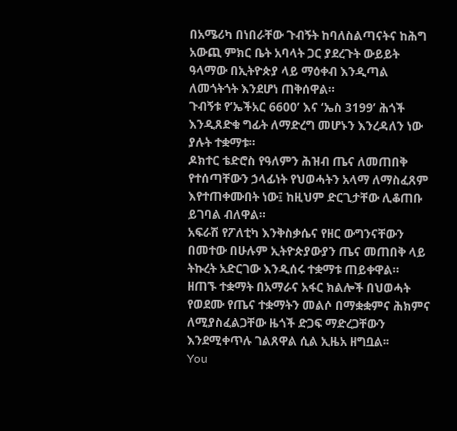በአሜሪካ በነበራቸው ጉብኝት ከባለስልጣናትና ከሕግ አውጪ ምክር ቤት አባላት ጋር ያደረጉት ውይይት ዓላማው በኢትዮጵያ ላይ ማዕቀብ እንዲጣል ለመጎትጎት እንደሆነ ጠቅሰዋል።
ጉብኝቱ የ’ኤችአር 6600’ እና ‘ኤስ 3199’ ሕጎች እንዲጸድቁ ግፊት ለማድረግ መሆኑን እንረዳለን ነው ያሉት ተቋማቱ።
ዶክተር ቴድሮስ የዓለምን ሕዝብ ጤና ለመጠበቅ የተሰጣቸውን ኃላፊነት የህወሓትን አላማ ለማስፈጸም እየተጠቀሙበት ነው፤ ከዚህም ድርጊታቸው ሊቆጠቡ ይገባል ብለዋል።
አፍራሽ የፖለቲካ እንቅስቃሴና የዘር ውግንናቸውን በመተው በሁሉም ኢትዮጵያውያን ጤና መጠበቅ ላይ ትኩረት አድርገው እንዲሰሩ ተቋማቱ ጠይቀዋል።
ዘጠኙ ተቋማት በአማራና አፋር ክልሎች በህወሓት የወደሙ የጤና ተቋማትን መልሶ በማቋቋምና ሕክምና ለሚያስፈልጋቸው ዜጎች ድጋፍ ማድረጋቸውን እንደሚቀጥሉ ገልጸዋል ሲል ኢዜአ ዘግቧል፡፡
You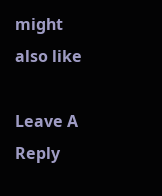might also like

Leave A Reply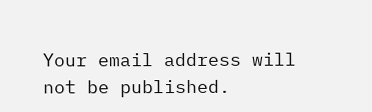Your email address will not be published.